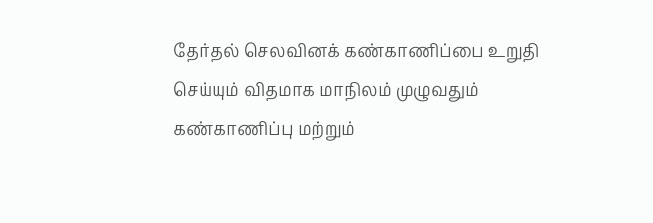தேர்தல் செலவினக் கண்காணிப்பை உறுதி செய்யும் விதமாக மாநிலம் முழுவதும் கண்காணிப்பு மற்றும்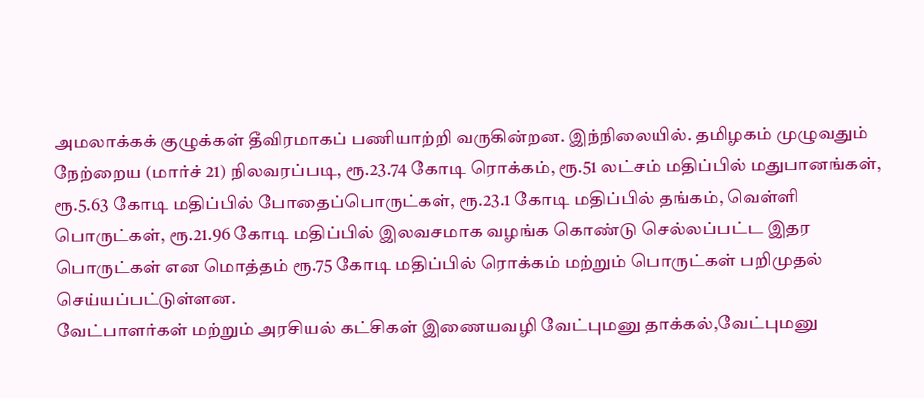அமலாக்கக் குழுக்கள் தீவிரமாகப் பணியாற்றி வருகின்றன. இந்நிலையில். தமிழகம் முழுவதும் நேற்றைய (மார்ச் 21) நிலவரப்படி, ரூ.23.74 கோடி ரொக்கம், ரூ.51 லட்சம் மதிப்பில் மதுபானங்கள், ரூ.5.63 கோடி மதிப்பில் போதைப்பொருட்கள், ரூ.23.1 கோடி மதிப்பில் தங்கம், வெள்ளி பொருட்கள், ரூ.21.96 கோடி மதிப்பில் இலவசமாக வழங்க கொண்டு செல்லப்பட்ட இதர பொருட்கள் என மொத்தம் ரூ.75 கோடி மதிப்பில் ரொக்கம் மற்றும் பொருட்கள் பறிமுதல் செய்யப்பட்டுள்ளன.
வேட்பாளர்கள் மற்றும் அரசியல் கட்சிகள் இணையவழி வேட்புமனு தாக்கல்,வேட்புமனு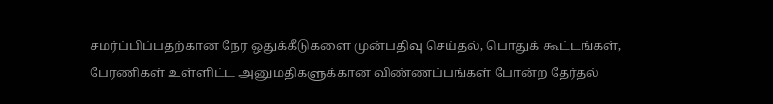சமர்ப்பிப்பதற்கான நேர ஒதுக்கீடுகளை முன்பதிவு செய்தல், பொதுக் கூட்டங்கள், பேரணிகள் உள்ளிட்ட அனுமதிகளுக்கான விண்ணப்பங்கள் போன்ற தேர்தல்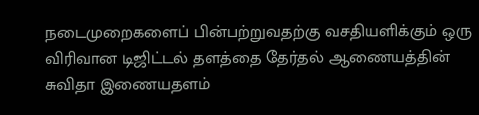நடைமுறைகளைப் பின்பற்றுவதற்கு வசதியளிக்கும் ஒரு விரிவான டிஜிட்டல் தளத்தை தேர்தல் ஆணையத்தின் சுவிதா இணையதளம்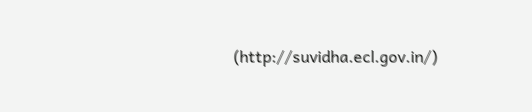(http://suvidha.ecl.gov.in/)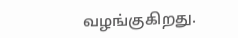வழங்குகிறது.